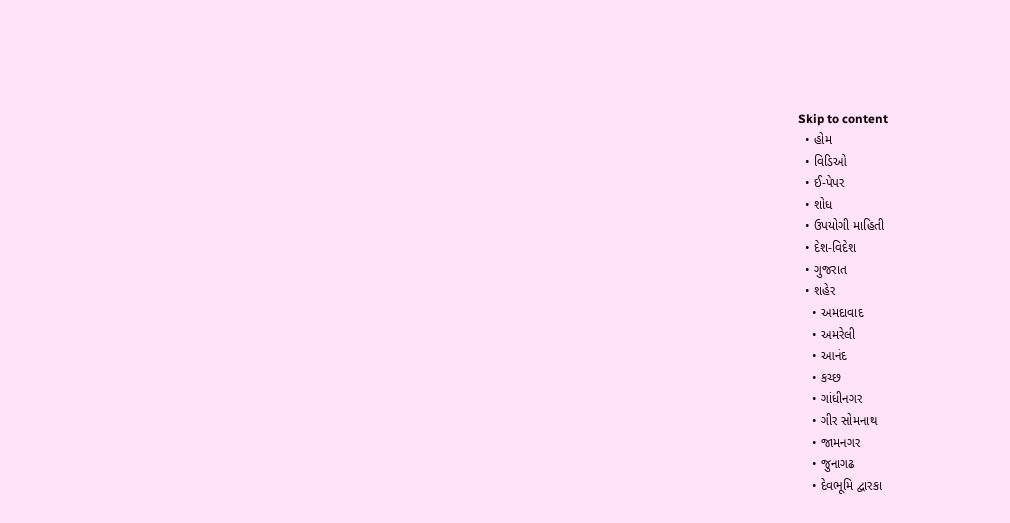Skip to content
  • હોમ
  • વિડિઓ
  • ઈ-પેપર
  • શોધ
  • ઉપયોગી માહિતી
  • દેશ-વિદેશ
  • ગુજરાત
  • શહેર
    • અમદાવાદ
    • અમરેલી
    • આનંદ
    • કચ્છ
    • ગાંધીનગર
    • ગીર સોમનાથ
    • જામનગર
    • જુનાગઢ
    • દેવભૂમિ દ્વારકા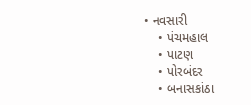• નવસારી
    • પંચમહાલ
    • પાટણ
    • પોરબંદર
    • બનાસકાંઠા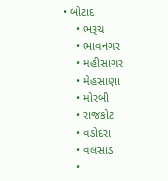• બોટાદ
    • ભરૂચ
    • ભાવનગર
    • મહીસાગર
    • મેહસાણા
    • મોરબી
    • રાજકોટ
    • વડોદરા
    • વલસાડ
    •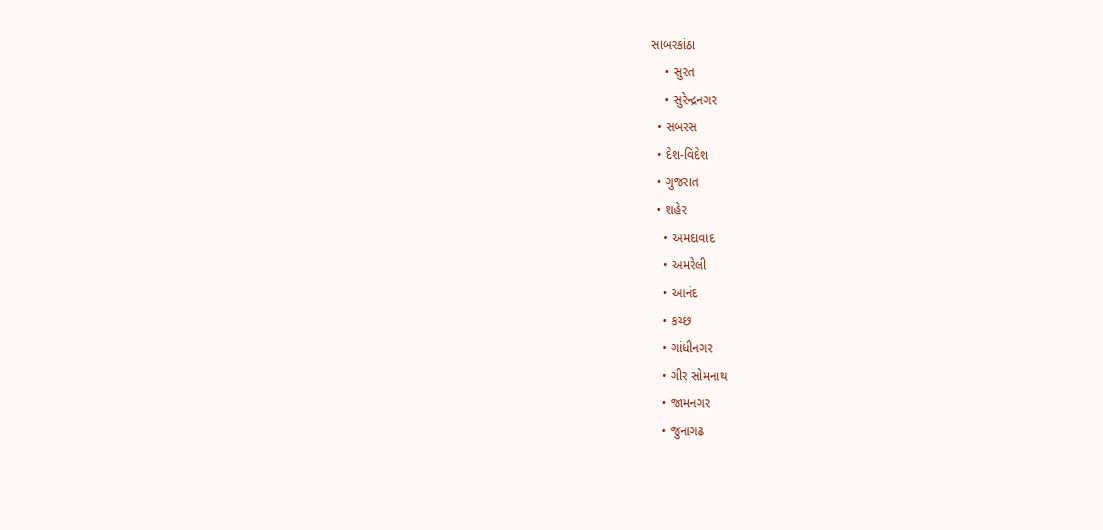સાબરકાંઠા
    • સુરત
    • સુરેન્દ્રનગર
  • સબરસ
  • દેશ-વિદેશ
  • ગુજરાત
  • શહેર
    • અમદાવાદ
    • અમરેલી
    • આનંદ
    • કચ્છ
    • ગાંધીનગર
    • ગીર સોમનાથ
    • જામનગર
    • જુનાગઢ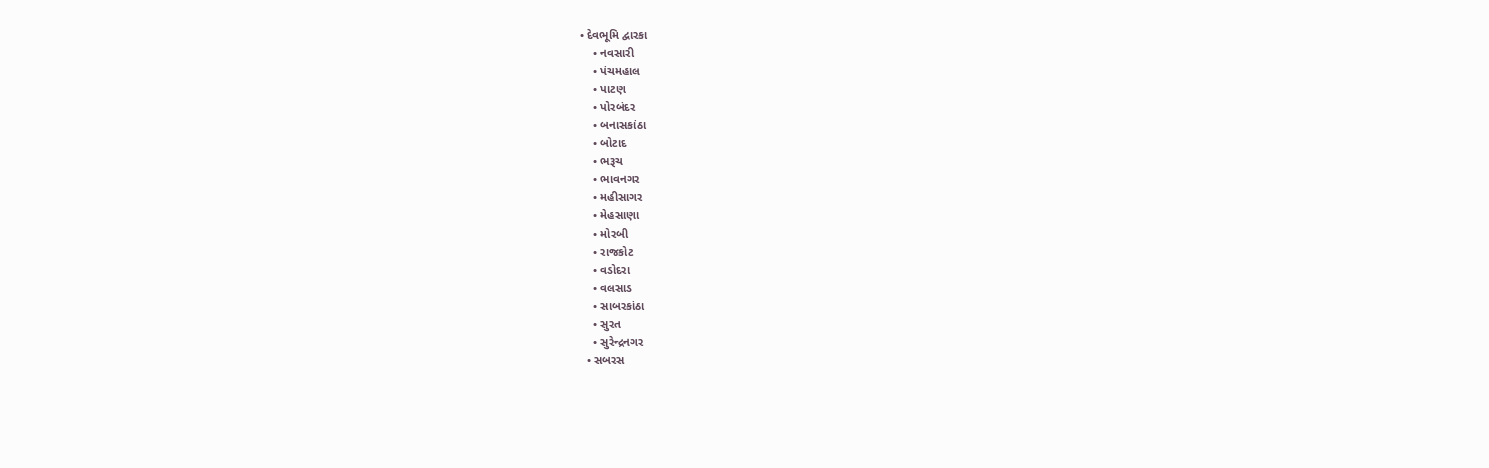• દેવભૂમિ દ્વારકા
    • નવસારી
    • પંચમહાલ
    • પાટણ
    • પોરબંદર
    • બનાસકાંઠા
    • બોટાદ
    • ભરૂચ
    • ભાવનગર
    • મહીસાગર
    • મેહસાણા
    • મોરબી
    • રાજકોટ
    • વડોદરા
    • વલસાડ
    • સાબરકાંઠા
    • સુરત
    • સુરેન્દ્રનગર
  • સબરસ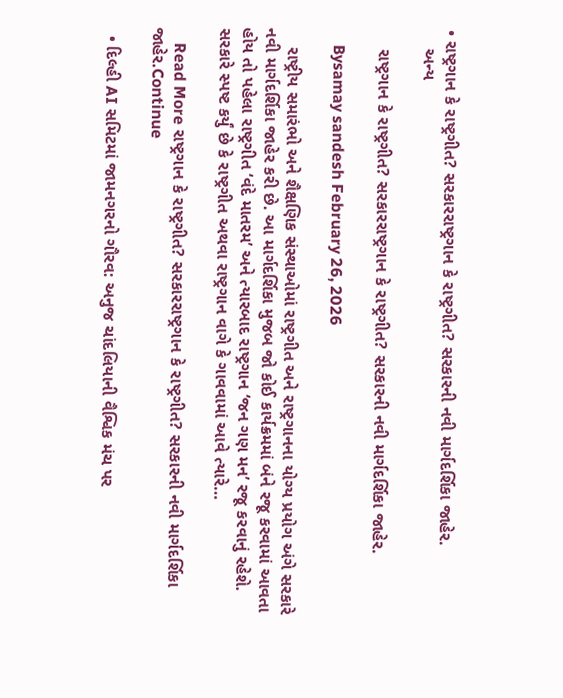• રાષ્ટ્રગાન કે રાષ્ટ્રગીત? સરકારરાષ્ટ્રગાન કે રાષ્ટ્રગીત? સરકારની નવી માર્ગદર્શિકા જાહેર.
    અન્ય

    રાષ્ટ્રગાન કે રાષ્ટ્રગીત? સરકારરાષ્ટ્રગાન કે રાષ્ટ્રગીત? સરકારની નવી માર્ગદર્શિકા જાહેર.

    Bysamay sandesh February 26, 2026

    રાષ્ટ્રીય સમારંભો અને શૈક્ષણિક સંસ્થાઓમાં રાષ્ટ્રગીત અને રાષ્ટ્રગાનના યોગ્ય પ્રયોગ અંગે સરકારે નવી માર્ગદર્શિકા જાહેર કરી છે. આ માર્ગદર્શિકા મુજબ જો કોઈ કાર્યક્રમમાં બંને રજૂ કરવામાં આવતા હોય તો પહેલા રાષ્ટ્રગીત ‘વંદે માતરમ’ અને ત્યારબાદ રાષ્ટ્રગાન ‘જન ગણ મન’ રજૂ કરવાનું રહેશે. સરકારે સ્પષ્ટ કર્યું છે કે રાષ્ટ્રગીત અથવા રાષ્ટ્રગાન વાગે કે ગાવવામાં આવે ત્યારે…

    Read More રાષ્ટ્રગાન કે રાષ્ટ્રગીત? સરકારરાષ્ટ્રગાન કે રાષ્ટ્રગીત? સરકારની નવી માર્ગદર્શિકા જાહેર.Continue

  • દિલ્હી AI સમિટમાં જામનગરનો ગૌરવ: અનુજ ચાંદલિયાની વૈશ્વિક મંચ પર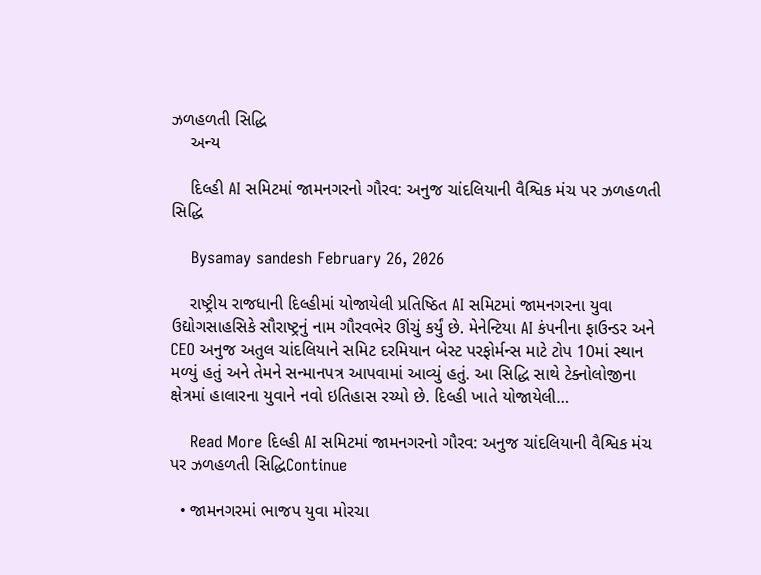ઝળહળતી સિદ્ધિ
    અન્ય

    દિલ્હી AI સમિટમાં જામનગરનો ગૌરવ: અનુજ ચાંદલિયાની વૈશ્વિક મંચ પર ઝળહળતી સિદ્ધિ

    Bysamay sandesh February 26, 2026

    રાષ્ટ્રીય રાજધાની દિલ્હીમાં યોજાયેલી પ્રતિષ્ઠિત AI સમિટમાં જામનગરના યુવા ઉદ્યોગસાહસિકે સૌરાષ્ટ્રનું નામ ગૌરવભેર ઊંચું કર્યું છે. મેનેન્ટિયા AI કંપનીના ફાઉન્ડર અને CEO અનુજ અતુલ ચાંદલિયાને સમિટ દરમિયાન બેસ્ટ પરફોર્મન્સ માટે ટોપ 10માં સ્થાન મળ્યું હતું અને તેમને સન્માનપત્ર આપવામાં આવ્યું હતું. આ સિદ્ધિ સાથે ટેક્નોલોજીના ક્ષેત્રમાં હાલારના યુવાને નવો ઇતિહાસ રચ્યો છે. દિલ્હી ખાતે યોજાયેલી…

    Read More દિલ્હી AI સમિટમાં જામનગરનો ગૌરવ: અનુજ ચાંદલિયાની વૈશ્વિક મંચ પર ઝળહળતી સિદ્ધિContinue

  • જામનગરમાં ભાજપ યુવા મોરચા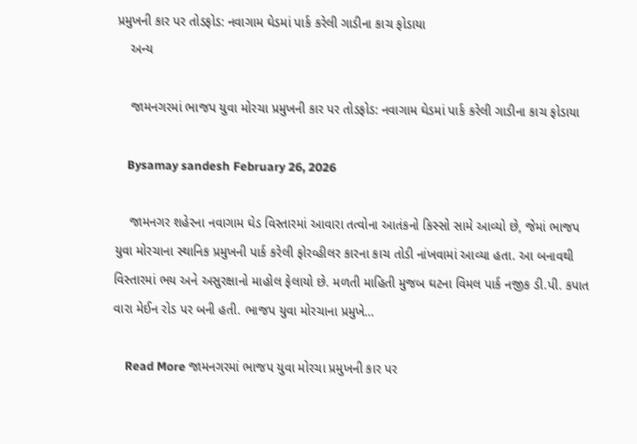પ્રમુખની કાર પર તોડફોડ: નવાગામ ઘેડમાં પાર્ક કરેલી ગાડીના કાચ ફોડાયા
    અન્ય

    જામનગરમાં ભાજપ યુવા મોરચા પ્રમુખની કાર પર તોડફોડ: નવાગામ ઘેડમાં પાર્ક કરેલી ગાડીના કાચ ફોડાયા

    Bysamay sandesh February 26, 2026

    જામનગર શહેરના નવાગામ ઘેડ વિસ્તારમાં આવારા તત્વોના આતંકનો કિસ્સો સામે આવ્યો છે, જેમાં ભાજપ યુવા મોરચાના સ્થાનિક પ્રમુખની પાર્ક કરેલી ફોરવ્હીલર કારના કાચ તોડી નાંખવામાં આવ્યા હતા. આ બનાવથી વિસ્તારમાં ભય અને અસુરક્ષાનો માહોલ ફેલાયો છે. મળતી માહિતી મુજબ ઘટના વિમલ પાર્ક નજીક ડી.પી. કપાત વારા મેઈન રોડ પર બની હતી. ભાજપ યુવા મોરચાના પ્રમુખે…

    Read More જામનગરમાં ભાજપ યુવા મોરચા પ્રમુખની કાર પર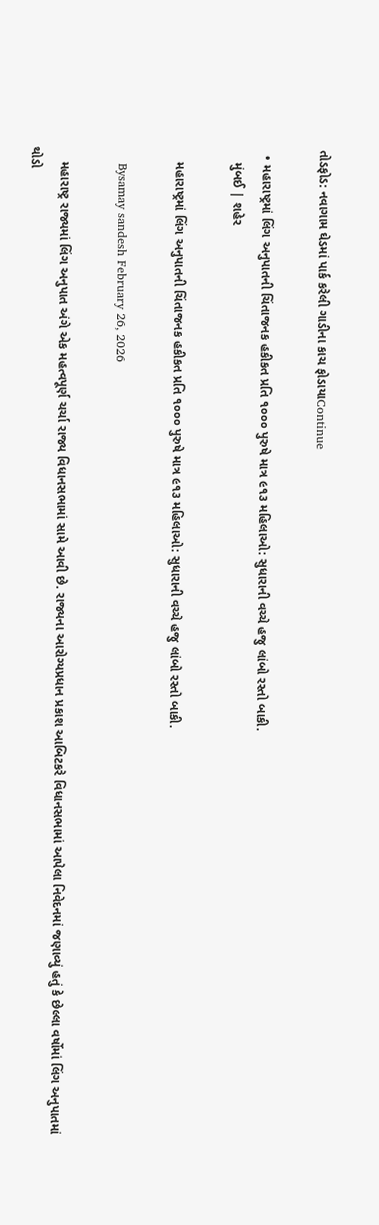તોડફોડ: નવાગામ ઘેડમાં પાર્ક કરેલી ગાડીના કાચ ફોડાયાContinue

  • મહારાષ્ટ્રમાં લિંગ અનુપાતની ચિંતાજનક હકીકત પ્રતિ ૧૦૦૦ પુરુષે માત્ર ૯૧૩ મહિલાઓ: સુધારાની વચ્ચે હજુ લાંબો રસ્તો બાકી.
    મુંબઈ | શહેર

    મહારાષ્ટ્રમાં લિંગ અનુપાતની ચિંતાજનક હકીકત પ્રતિ ૧૦૦૦ પુરુષે માત્ર ૯૧૩ મહિલાઓ: સુધારાની વચ્ચે હજુ લાંબો રસ્તો બાકી.

    Bysamay sandesh February 26, 2026

    મહારાષ્ટ્ર રાજ્યમાં લિંગ અનુપાત અંગે એક મહત્વપૂર્ણ ચર્ચા રાજ્ય વિધાનસભામાં સામે આવી છે. રાજ્યના આરોગ્યપ્રધાન પ્રકાશ આબિટકરે વિધાનસભામાં આપેલા નિવેદનમાં જણાવ્યું હતું કે છેલ્લા વર્ષોમાં લિંગ અનુપાતમાં થોડો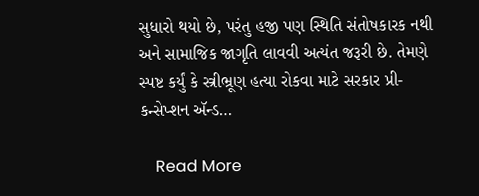સુધારો થયો છે, પરંતુ હજી પણ સ્થિતિ સંતોષકારક નથી અને સામાજિક જાગૃતિ લાવવી અત્યંત જરૂરી છે. તેમણે સ્પષ્ટ કર્યું કે સ્ત્રીભ્રૂણ હત્યા રોકવા માટે સરકાર પ્રી-કન્સેપ્શન ઍન્ડ…

    Read More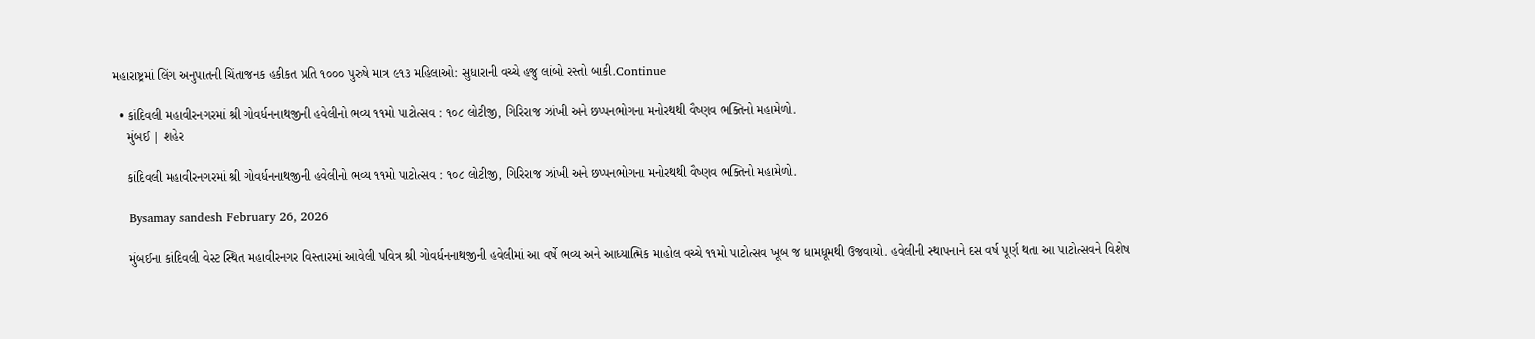મહારાષ્ટ્રમાં લિંગ અનુપાતની ચિંતાજનક હકીકત પ્રતિ ૧૦૦૦ પુરુષે માત્ર ૯૧૩ મહિલાઓ: સુધારાની વચ્ચે હજુ લાંબો રસ્તો બાકી.Continue

  • કાંદિવલી મહાવીરનગરમાં શ્રી ગોવર્ધનનાથજીની હવેલીનો ભવ્ય ૧૧મો પાટોત્સવ : ૧૦૮ લોટીજી, ગિરિરાજ ઝાંખી અને છપ્પનભોગના મનોરથથી વૈષ્ણવ ભક્તિનો મહામેળો.
    મુંબઈ | શહેર

    કાંદિવલી મહાવીરનગરમાં શ્રી ગોવર્ધનનાથજીની હવેલીનો ભવ્ય ૧૧મો પાટોત્સવ : ૧૦૮ લોટીજી, ગિરિરાજ ઝાંખી અને છપ્પનભોગના મનોરથથી વૈષ્ણવ ભક્તિનો મહામેળો.

    Bysamay sandesh February 26, 2026

    મુંબઈના કાંદિવલી વેસ્ટ સ્થિત મહાવીરનગર વિસ્તારમાં આવેલી પવિત્ર શ્રી ગોવર્ધનનાથજીની હવેલીમાં આ વર્ષે ભવ્ય અને આધ્યાત્મિક માહોલ વચ્ચે ૧૧મો પાટોત્સવ ખૂબ જ ધામધૂમથી ઉજવાયો. હવેલીની સ્થાપનાને દસ વર્ષ પૂર્ણ થતા આ પાટોત્સવને વિશેષ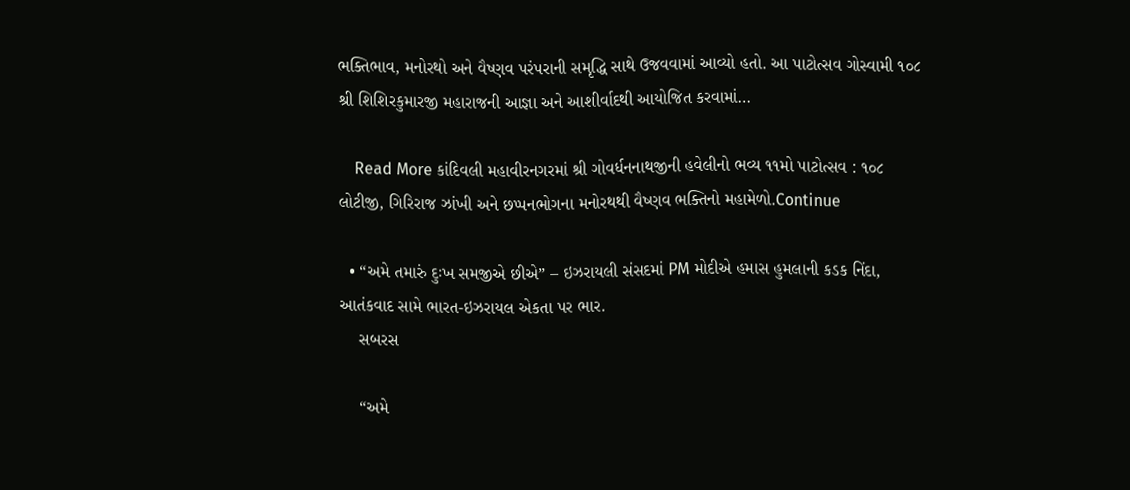ભક્તિભાવ, મનોરથો અને વૈષ્ણવ પરંપરાની સમૃદ્ધિ સાથે ઉજવવામાં આવ્યો હતો. આ પાટોત્સવ ગોસ્વામી ૧૦૮ શ્રી શિશિરકુમારજી મહારાજની આજ્ઞા અને આશીર્વાદથી આયોજિત કરવામાં…

    Read More કાંદિવલી મહાવીરનગરમાં શ્રી ગોવર્ધનનાથજીની હવેલીનો ભવ્ય ૧૧મો પાટોત્સવ : ૧૦૮ લોટીજી, ગિરિરાજ ઝાંખી અને છપ્પનભોગના મનોરથથી વૈષ્ણવ ભક્તિનો મહામેળો.Continue

  • “અમે તમારું દુઃખ સમજીએ છીએ” – ઇઝરાયલી સંસદમાં PM મોદીએ હમાસ હુમલાની કડક નિંદા, આતંકવાદ સામે ભારત-ઇઝરાયલ એકતા પર ભાર.
    સબરસ

    “અમે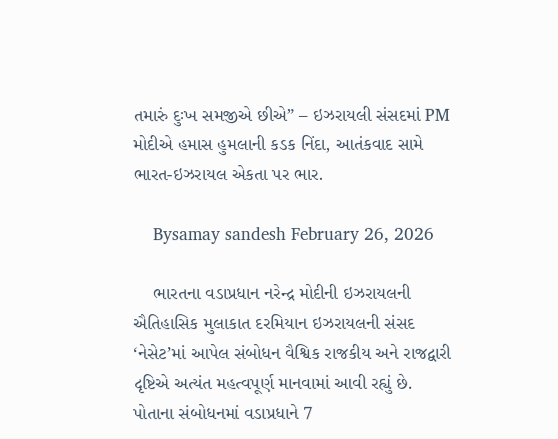તમારું દુઃખ સમજીએ છીએ” – ઇઝરાયલી સંસદમાં PM મોદીએ હમાસ હુમલાની કડક નિંદા, આતંકવાદ સામે ભારત-ઇઝરાયલ એકતા પર ભાર.

    Bysamay sandesh February 26, 2026

    ભારતના વડાપ્રધાન નરેન્દ્ર મોદીની ઇઝરાયલની ઐતિહાસિક મુલાકાત દરમિયાન ઇઝરાયલની સંસદ ‘નેસેટ’માં આપેલ સંબોધન વૈશ્વિક રાજકીય અને રાજદ્વારી દૃષ્ટિએ અત્યંત મહત્વપૂર્ણ માનવામાં આવી રહ્યું છે. પોતાના સંબોધનમાં વડાપ્રધાને 7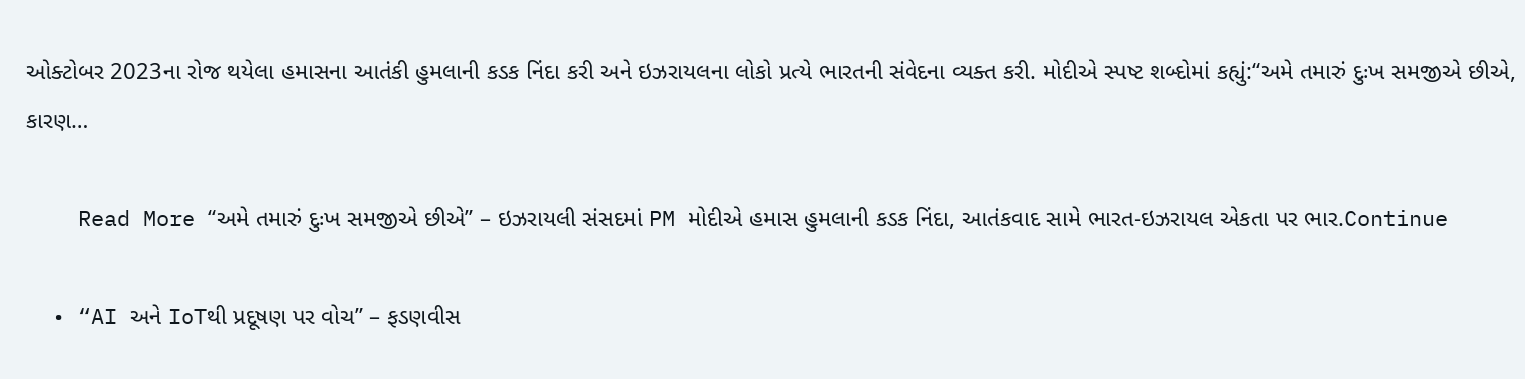ઓક્ટોબર 2023ના રોજ થયેલા હમાસના આતંકી હુમલાની કડક નિંદા કરી અને ઇઝરાયલના લોકો પ્રત્યે ભારતની સંવેદના વ્યક્ત કરી. મોદીએ સ્પષ્ટ શબ્દોમાં કહ્યું:“અમે તમારું દુઃખ સમજીએ છીએ, કારણ…

    Read More “અમે તમારું દુઃખ સમજીએ છીએ” – ઇઝરાયલી સંસદમાં PM મોદીએ હમાસ હુમલાની કડક નિંદા, આતંકવાદ સામે ભારત-ઇઝરાયલ એકતા પર ભાર.Continue

  • “AI અને IoTથી પ્રદૂષણ પર વોચ” – ફડણવીસ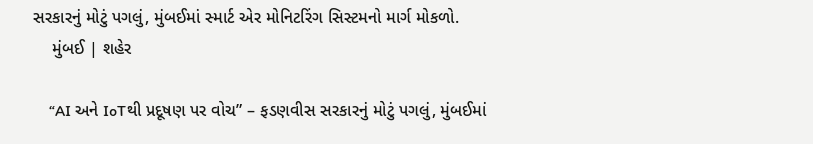સરકારનું મોટું પગલું, મુંબઈમાં સ્માર્ટ એર મોનિટરિંગ સિસ્ટમનો માર્ગ મોકળો.
    મુંબઈ | શહેર

    “AI અને IoTથી પ્રદૂષણ પર વોચ” – ફડણવીસ સરકારનું મોટું પગલું, મુંબઈમાં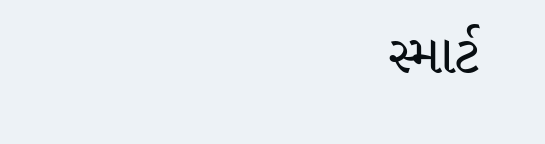સ્માર્ટ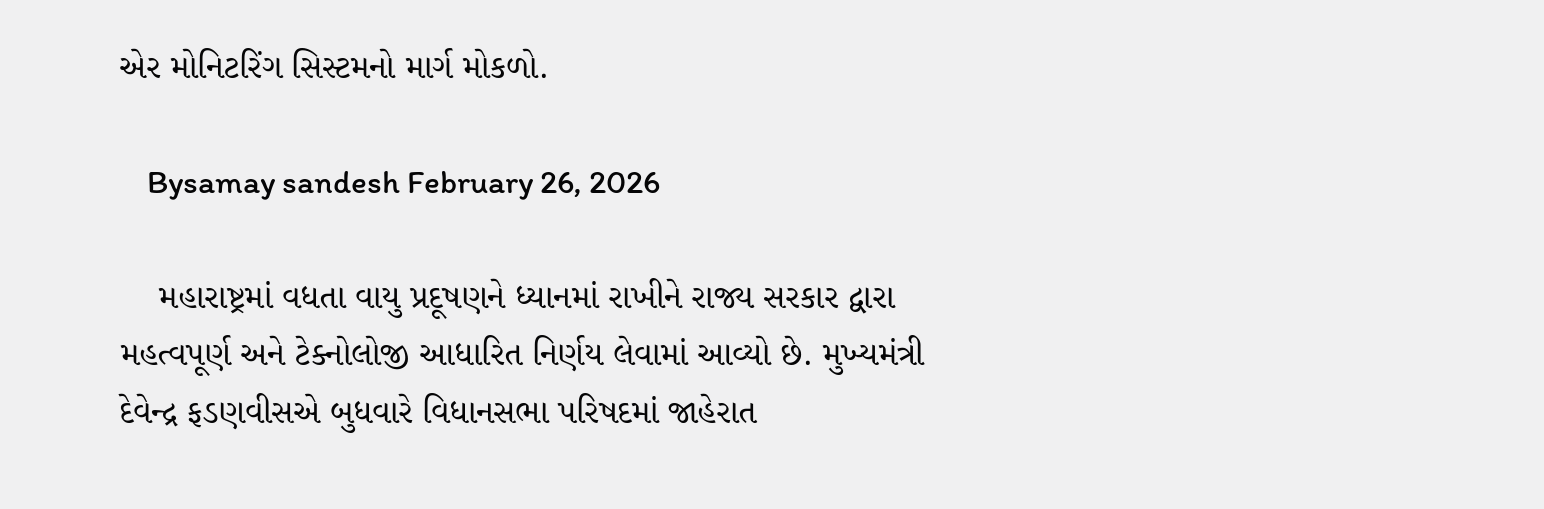એર મોનિટરિંગ સિસ્ટમનો માર્ગ મોકળો.

    Bysamay sandesh February 26, 2026

    મહારાષ્ટ્રમાં વધતા વાયુ પ્રદૂષણને ધ્યાનમાં રાખીને રાજ્ય સરકાર દ્વારા મહત્વપૂર્ણ અને ટેક્નોલોજી આધારિત નિર્ણય લેવામાં આવ્યો છે. મુખ્યમંત્રી દેવેન્દ્ર ફડણવીસએ બુધવારે વિધાનસભા પરિષદમાં જાહેરાત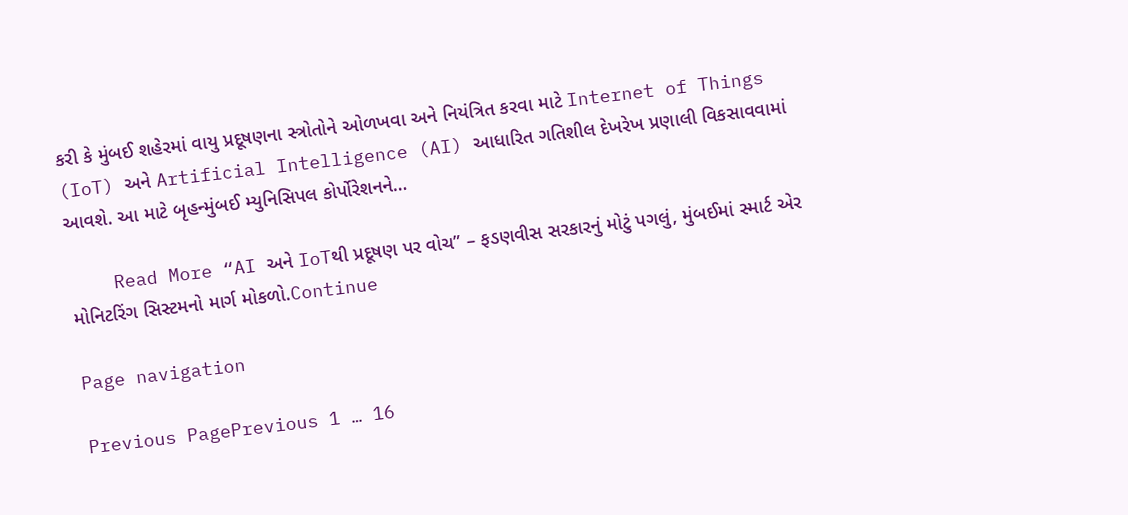કરી કે મુંબઈ શહેરમાં વાયુ પ્રદૂષણના સ્ત્રોતોને ઓળખવા અને નિયંત્રિત કરવા માટે Internet of Things (IoT) અને Artificial Intelligence (AI) આધારિત ગતિશીલ દેખરેખ પ્રણાલી વિકસાવવામાં આવશે. આ માટે બૃહન્મુંબઈ મ્યુનિસિપલ કોર્પોરેશનને…

    Read More “AI અને IoTથી પ્રદૂષણ પર વોચ” – ફડણવીસ સરકારનું મોટું પગલું, મુંબઈમાં સ્માર્ટ એર મોનિટરિંગ સિસ્ટમનો માર્ગ મોકળો.Continue

Page navigation

Previous PagePrevious 1 … 16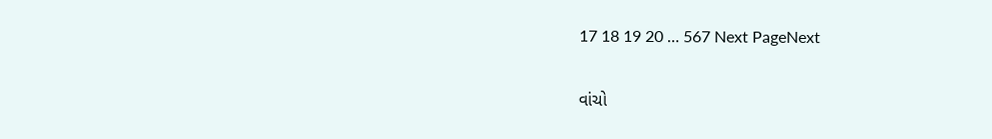17 18 19 20 … 567 Next PageNext

વાંચો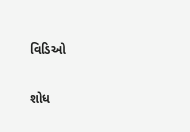વિડિઓ

શોધ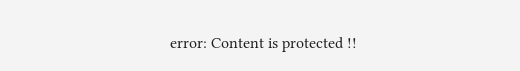error: Content is protected !!